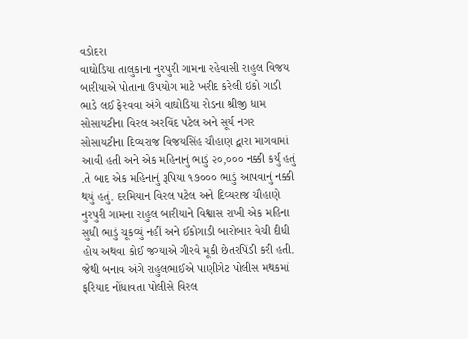વડોદરા
વાઘોડિયા તાલુકાના નુરપુરી ગામના રહેવાસી રાહુલ વિજય બારીયાએ પોતાના ઉપયોગ માટે ખરીદ કરેલી ઇકો ગાડી ભાડે લઈ ફેરવવા અંગે વાઘોડિયા રોડના શ્રીજી ધામ સોસાયટીના વિરલ અરવિંદ પટેલ અને સૂર્ય નગર સોસાયટીના દિવ્યરાજ વિજયસિંહ ચૌહાણ દ્વારા માગવામાં આવી હતી અને એક મહિનાનું ભાડું ૨૦,૦૦૦ નક્કી કર્યું હતું .તે બાદ એક મહિનાનું રૂપિયા ૧૭૦૦૦ ભાડું આપવાનું નક્કી થયું હતું. દરમિયાન વિરલ પટેલ અને દિવ્યરાજ ચૌહાણે નુરપુરી ગામના રાહુલ બારીયાને વિશ્વાસ રાખી એક મહિના સુધી ભાડું ચૂકવ્યું નહીં અને ઈકોગાડી બારોબાર વેચી દીધી હોય અથવા કોઈ જગ્યાએ ગીરવે મૂકી છેતરપિંડી કરી હતી. જેથી બનાવ અંગે રાહુલભાઈએ પાણીગેટ પોલીસ મથકમાં ફરિયાદ નોંધાવતા પોલીસે વિરલ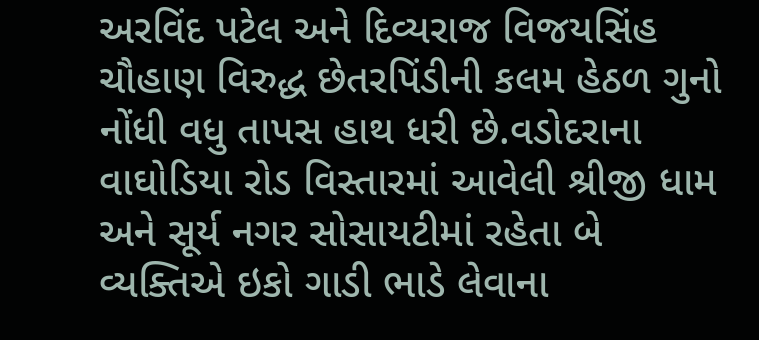અરવિંદ પટેલ અને દિવ્યરાજ વિજયસિંહ ચૌહાણ વિરુદ્ધ છેતરપિંડીની કલમ હેઠળ ગુનો નોંધી વધુ તાપસ હાથ ધરી છે.વડોદરાના વાઘોડિયા રોડ વિસ્તારમાં આવેલી શ્રીજી ધામ અને સૂર્ય નગર સોસાયટીમાં રહેતા બે વ્યક્તિએ ઇકો ગાડી ભાડે લેવાના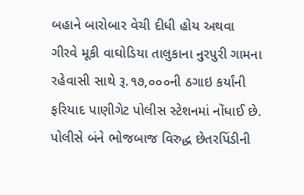બહાને બારોબાર વેચી દીધી હોય અથવા ગીરવે મૂકી વાઘોડિયા તાલુકાના નુરપુરી ગામના રહેવાસી સાથે રૂ.૧૭,૦૦૦ની ઠગાઇ કર્યાંની ફરિયાદ પાણીગેટ પોલીસ સ્ટેશનમાં નોંધાઈ છે. પોલીસે બંને ભોજબાજ વિરુદ્ધ છેતરપિંડીની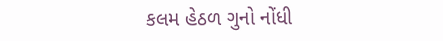કલમ હેઠળ ગુનો નોંધી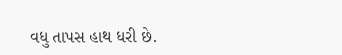વધુ તાપસ હાથ ધરી છે.